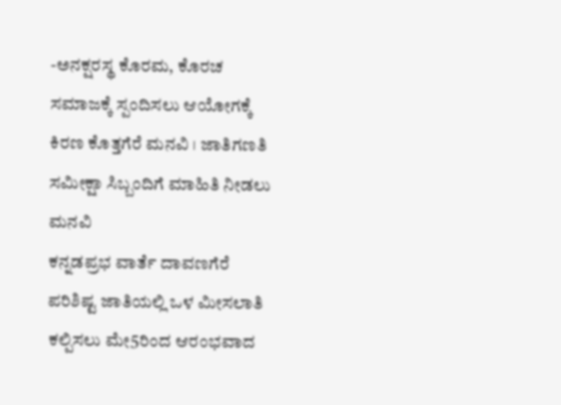-ಅನಕ್ಷರಸ್ಥ ಕೊರಮ, ಕೊರಚ ಸಮಾಜಕ್ಕೆ ಸ್ಪಂದಿಸಲು ಆಯೋಗಕ್ಕೆ ಕಿರಣ ಕೊತ್ತಗೆರೆ ಮನವಿ । ಜಾತಿಗಣತಿ ಸಮೀಕ್ಷಾ ಸಿಬ್ಬಂದಿಗೆ ಮಾಹಿತಿ ನೀಡಲು ಮನವಿ
ಕನ್ನಡಪ್ರಭ ವಾರ್ತೆ ದಾವಣಗೆರೆ
ಪರಿಶಿಷ್ಟ ಜಾತಿಯಲ್ಲಿ ಒಳ ಮೀಸಲಾತಿ ಕಲ್ಪಿಸಲು ಮೇ5ರಿಂದ ಆರಂಭವಾದ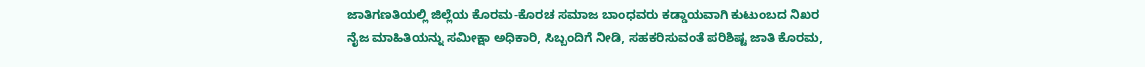ಜಾತಿಗಣತಿಯಲ್ಲಿ ಜಿಲ್ಲೆಯ ಕೊರಮ-ಕೊರಚ ಸಮಾಜ ಬಾಂಧವರು ಕಡ್ಡಾಯವಾಗಿ ಕುಟುಂಬದ ನಿಖರ ನೈಜ ಮಾಹಿತಿಯನ್ನು ಸಮೀಕ್ಷಾ ಅಧಿಕಾರಿ, ಸಿಬ್ಬಂದಿಗೆ ನೀಡಿ, ಸಹಕರಿಸುವಂತೆ ಪರಿಶಿಷ್ಟ ಜಾತಿ ಕೊರಮ,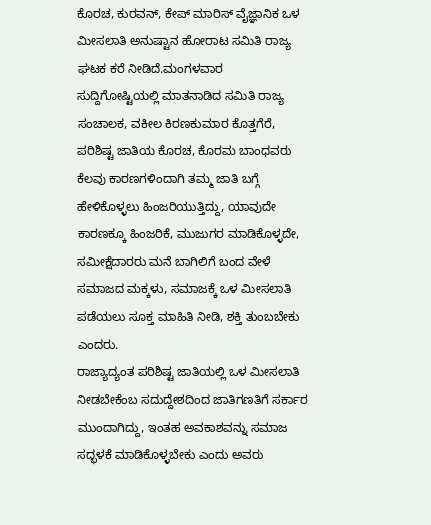ಕೊರಚ, ಕುರವನ್, ಕೇಪ್ ಮಾರಿಸ್ ವೈಜ್ಞಾನಿಕ ಒಳ ಮೀಸಲಾತಿ ಅನುಷ್ಟಾನ ಹೋರಾಟ ಸಮಿತಿ ರಾಜ್ಯ ಘಟಕ ಕರೆ ನೀಡಿದೆ.ಮಂಗಳವಾರ ಸುದ್ದಿಗೋಷ್ಟಿಯಲ್ಲಿ ಮಾತನಾಡಿದ ಸಮಿತಿ ರಾಜ್ಯ ಸಂಚಾಲಕ, ವಕೀಲ ಕಿರಣಕುಮಾರ ಕೊತ್ತಗೆರೆ, ಪರಿಶಿಷ್ಟ ಜಾತಿಯ ಕೊರಚ, ಕೊರಮ ಬಾಂಧವರು ಕೆಲವು ಕಾರಣಗಳಿಂದಾಗಿ ತಮ್ಮ ಜಾತಿ ಬಗ್ಗೆ ಹೇಳಿಕೊಳ್ಳಲು ಹಿಂಜರಿಯುತ್ತಿದ್ದು, ಯಾವುದೇ ಕಾರಣಕ್ಕೂ ಹಿಂಜರಿಕೆ, ಮುಜುಗರ ಮಾಡಿಕೊಳ್ಳದೇ, ಸಮೀಕ್ಷೆದಾರರು ಮನೆ ಬಾಗಿಲಿಗೆ ಬಂದ ವೇಳೆ ಸಮಾಜದ ಮಕ್ಕಳು, ಸಮಾಜಕ್ಕೆ ಒಳ ಮೀಸಲಾತಿ ಪಡೆಯಲು ಸೂಕ್ತ ಮಾಹಿತಿ ನೀಡಿ, ಶಕ್ತಿ ತುಂಬಬೇಕು ಎಂದರು.
ರಾಜ್ಯಾದ್ಯಂತ ಪರಿಶಿಷ್ಟ ಜಾತಿಯಲ್ಲಿ ಒಳ ಮೀಸಲಾತಿ ನೀಡಬೇಕೆಂಬ ಸದುದ್ದೇಶದಿಂದ ಜಾತಿಗಣತಿಗೆ ಸರ್ಕಾರ ಮುಂದಾಗಿದ್ದು, ಇಂತಹ ಅವಕಾಶವನ್ನು ಸಮಾಜ ಸದ್ಭಳಕೆ ಮಾಡಿಕೊಳ್ಳಬೇಕು ಎಂದು ಅವರು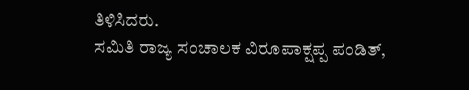ತಿಳಿಸಿದರು.
ಸಮಿತಿ ರಾಜ್ಯ ಸಂಚಾಲಕ ವಿರೂಪಾಕ್ಷಪ್ಪ ಪಂಡಿತ್,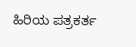ಹಿರಿಯ ಪತ್ರಕರ್ತ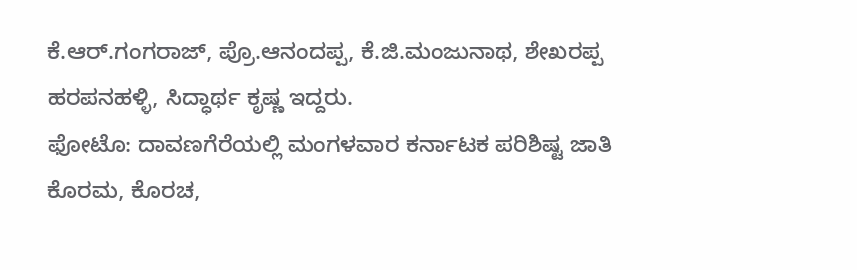ಕೆ.ಆರ್.ಗಂಗರಾಜ್, ಪ್ರೊ.ಆನಂದಪ್ಪ, ಕೆ.ಜಿ.ಮಂಜುನಾಥ, ಶೇಖರಪ್ಪ ಹರಪನಹಳ್ಳಿ, ಸಿದ್ಧಾರ್ಥ ಕೃಷ್ಣ ಇದ್ದರು.
ಫೋಟೊ: ದಾವಣಗೆರೆಯಲ್ಲಿ ಮಂಗಳವಾರ ಕರ್ನಾಟಕ ಪರಿಶಿಷ್ಟ ಜಾತಿ ಕೊರಮ, ಕೊರಚ,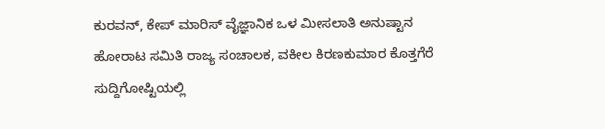ಕುರವನ್, ಕೇಪ್ ಮಾರಿಸ್ ವೈಜ್ಞಾನಿಕ ಒಳ ಮೀಸಲಾತಿ ಅನುಷ್ಟಾನ ಹೋರಾಟ ಸಮಿತಿ ರಾಜ್ಯ ಸಂಚಾಲಕ, ವಕೀಲ ಕಿರಣಕುಮಾರ ಕೊತ್ತಗೆರೆ ಸುದ್ದಿಗೋಷ್ಟಿಯಲ್ಲಿ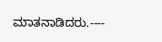ಮಾತನಾಡಿದರು.----